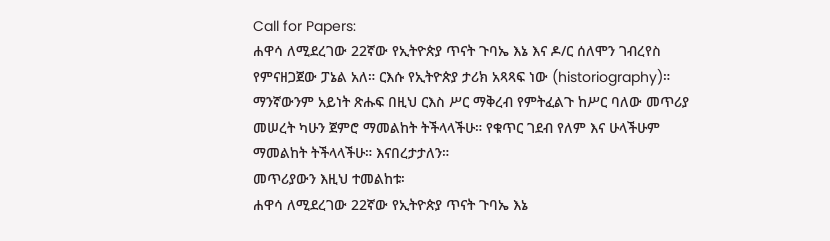Call for Papers:
ሐዋሳ ለሚደረገው 22ኛው የኢትዮጵያ ጥናት ጉባኤ እኔ እና ዶ/ር ሰለሞን ገብረየስ የምናዘጋጀው ፓኔል አለ። ርእሱ የኢትዮጵያ ታሪክ አጻጻፍ ነው (historiography)። ማንኛውንም አይነት ጽሑፍ በዚህ ርእስ ሥር ማቅረብ የምትፈልጉ ከሥር ባለው መጥሪያ መሠረት ካሁን ጀምሮ ማመልከት ትችላላችሁ። የቁጥር ገደብ የለም እና ሁላችሁም ማመልከት ትችላላችሁ። እናበረታታለን።
መጥሪያውን እዚህ ተመልከቱ፡
ሐዋሳ ለሚደረገው 22ኛው የኢትዮጵያ ጥናት ጉባኤ እኔ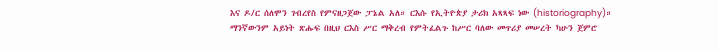እና ዶ/ር ሰለሞን ገብረየስ የምናዘጋጀው ፓኔል አለ። ርእሱ የኢትዮጵያ ታሪክ አጻጻፍ ነው (historiography)። ማንኛውንም አይነት ጽሑፍ በዚህ ርእስ ሥር ማቅረብ የምትፈልጉ ከሥር ባለው መጥሪያ መሠረት ካሁን ጀምሮ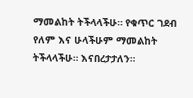ማመልከት ትችላላችሁ። የቁጥር ገደብ የለም እና ሁላችሁም ማመልከት ትችላላችሁ። እናበረታታለን።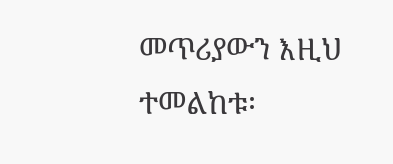መጥሪያውን እዚህ ተመልከቱ፡